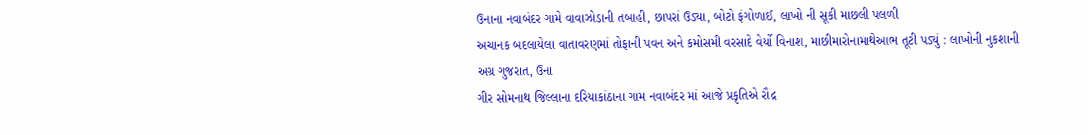ઉનાના નવાબંદર ગામે વાવાઝોડાની તબાહી, છાપરાં ઉડ્યા, બોટો ફંગોળાઈ, લાખો ની સૂકી માછલી પલળી
અચાનક બદલાયેલા વાતાવરણમાં તોફાની પવન અને કમોસમી વરસાદે વેર્યો વિનાશ, માછીમારોનામાથેઆભ તૂટી પડ્યું : લાખોની નુકશાની
અગ્ર ગુજરાત, ઉના
ગીર સોમનાથ જિલ્લાના દરિયાકાંઠાના ગામ નવાબંદર માં આજે પ્રકૃતિએ રૌદ્ર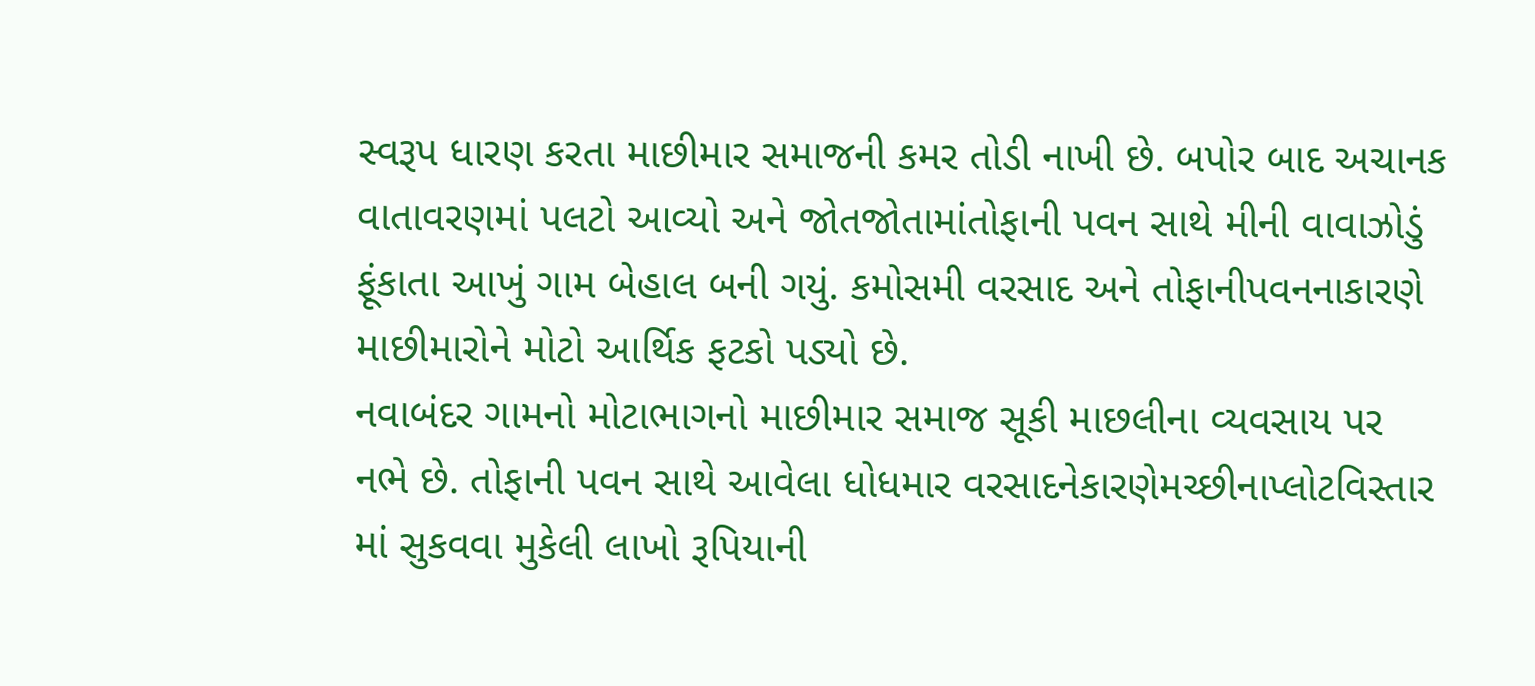સ્વરૂપ ધારણ કરતા માછીમાર સમાજની કમર તોડી નાખી છે. બપોર બાદ અચાનક વાતાવરણમાં પલટો આવ્યો અને જોતજોતામાંતોફાની પવન સાથે મીની વાવાઝોડું ફૂંકાતા આખું ગામ બેહાલ બની ગયું. કમોસમી વરસાદ અને તોફાનીપવનનાકારણે માછીમારોને મોટો આર્થિક ફટકો પડ્યો છે.
નવાબંદર ગામનો મોટાભાગનો માછીમાર સમાજ સૂકી માછલીના વ્યવસાય પર નભે છે. તોફાની પવન સાથે આવેલા ધોધમાર વરસાદનેકારણેમચ્છીનાપ્લોટવિસ્તાર માં સુકવવા મુકેલી લાખો રૂપિયાની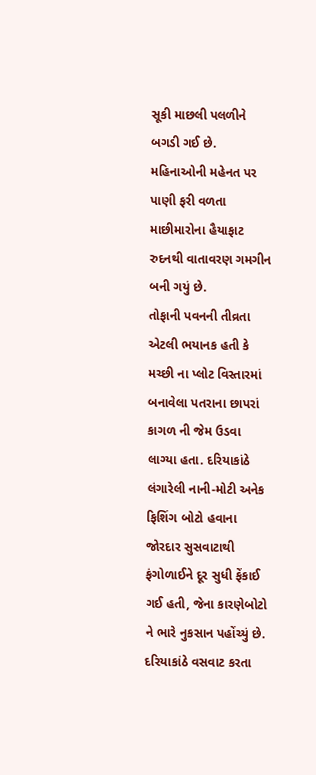સૂકી માછલી પલળીને બગડી ગઈ છે. મહિનાઓની મહેનત પર પાણી ફરી વળતા માછીમારોના હૈયાફાટ રુદનથી વાતાવરણ ગમગીન બની ગયું છે.
તોફાની પવનની તીવ્રતા એટલી ભયાનક હતી કે મચ્છી ના પ્લોટ વિસ્તારમાં બનાવેલા પતરાના છાપરાં કાગળ ની જેમ ઉડવા લાગ્યા હતા. દરિયાકાંઠે લંગારેલી નાની-મોટી અનેક ફિશિંગ બોટો હવાના જોરદાર સુસવાટાથી ફંગોળાઈને દૂર સુધી ફેંકાઈ ગઈ હતી, જેના કારણેબોટો ને ભારે નુકસાન પહોંચ્યું છે.
દરિયાકાંઠે વસવાટ કરતા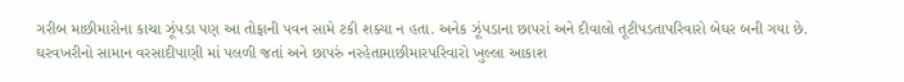ગરીબ માછીમારોના કાચા ઝૂંપડા પણ આ તોફાની પવન સામે ટકી શક્યા ન હતા. અનેક ઝૂંપડાના છાપરાં અને દીવાલો તૂટીપડતાપરિવારો બેઘર બની ગયા છે. ઘરવખરીનો સામાન વરસાદીપાણી માં પલળી જતાં અને છાપરું નરહેતામાછીમારપરિવારો ખુલ્લા આકાશ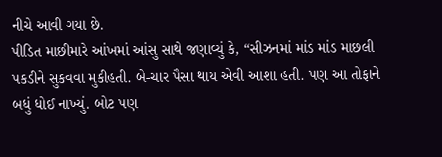નીચે આવી ગયા છે.
પીડિત માછીમારે આંખમાં આંસુ સાથે જણાવ્યું કે, “સીઝનમાં માંડ માંડ માછલી પકડીને સુકવવા મુકીહતી. બે-ચાર પૈસા થાય એવી આશા હતી. પણ આ તોફાને બધું ધોઈ નાખ્યું. બોટ પણ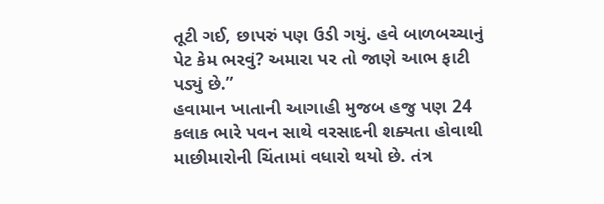તૂટી ગઈ, છાપરું પણ ઉડી ગયું. હવે બાળબચ્ચાનું પેટ કેમ ભરવું? અમારા પર તો જાણે આભ ફાટી પડ્યું છે.”
હવામાન ખાતાની આગાહી મુજબ હજુ પણ 24 કલાક ભારે પવન સાથે વરસાદની શક્યતા હોવાથી માછીમારોની ચિંતામાં વધારો થયો છે. તંત્ર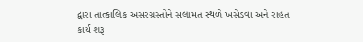દ્વારા તાત્કાલિક અસરગ્રસ્તોને સલામત સ્થળે ખસેડવા અને રાહત કાર્ય શરૂ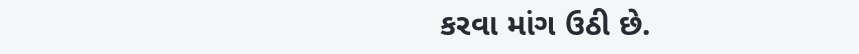કરવા માંગ ઉઠી છે.